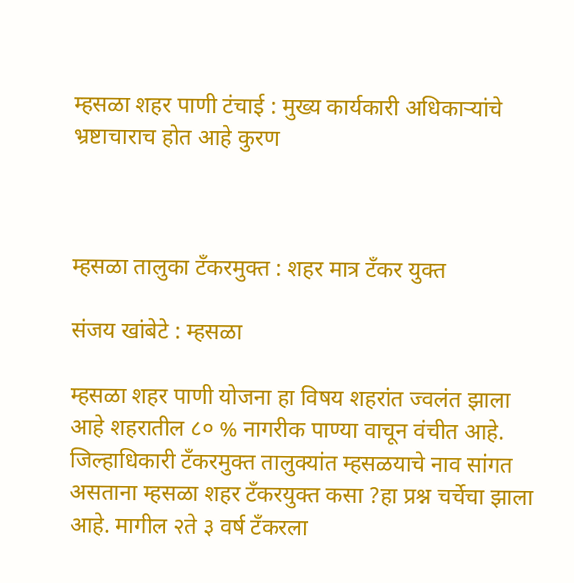म्हसळा शहर पाणी टंचाई : मुख्य कार्यकारी अधिकाऱ्यांचे भ्रष्टाचाराच होत आहे कुरण



म्हसळा तालुका टँकरमुक्त : शहर मात्र टँकर युक्त

संजय खांबेटे : म्हसळा

म्हसळा शहर पाणी योजना हा विषय शहरांत ज्वलंत झाला आहे शहरातील ८० % नागरीक पाण्या वाचून वंचीत आहे. जिल्हाधिकारी टॅंकरमुक्त तालुक्यांत म्हसळयाचे नाव सांगत असताना म्हसळा शहर टँकरयुक्त कसा ?हा प्रश्न चर्चेचा झाला आहे. मागील २ते ३ वर्ष टॅंकरला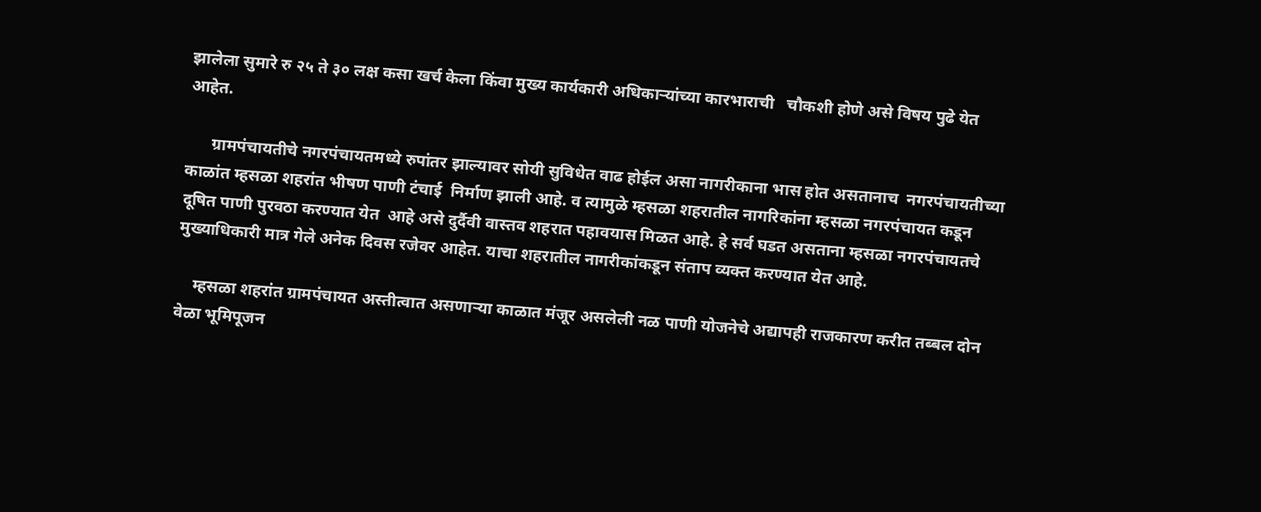झालेला सुमारे रु २५ ते ३० लक्ष कसा खर्च केला किंवा मुख्य कार्यकारी अधिकाऱ्यांच्या कारभाराची   चौकशी होणे असे विषय पुढे येत आहेत.

      ग्रामपंचायतीचे नगरपंचायतमध्ये रुपांतर झाल्यावर सोयी सुविधेत वाढ होईल असा नागरीकाना भास होत असतानाच  नगरपंचायतीच्या काळांत म्हसळा शहरांत भीषण पाणी टंचाई  निर्माण झाली आहे. व त्यामुळे म्हसळा शहरातील नागरिकांना म्हसळा नगरपंचायत कडून दूषित पाणी पुरवठा करण्यात येत  आहे असे दुर्दैवी वास्तव शहरात पहावयास मिळत आहे. हे सर्व घडत असताना म्हसळा नगरपंचायतचे मुख्याधिकारी मात्र गेले अनेक दिवस रजेवर आहेत. याचा शहरातील नागरीकांकडून संताप व्यक्त करण्यात येत आहे.

    म्हसळा शहरांत ग्रामपंचायत अस्तीत्वात असणाऱ्या काळात मंजूर असलेली नळ पाणी योजनेचे अद्यापही राजकारण करीत तब्बल दोन वेळा भूमिपूजन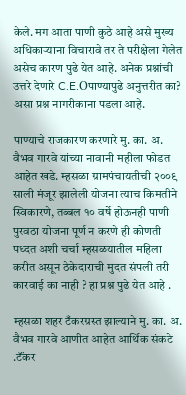केले. मग आता पाणी कुठे आहे असे मुख्य अधिकाऱ्याना विचारावे तर ते परीक्षेला गेलेत असेच कारण पुढे येत आहे. अनेक प्रश्नांची उत्तरे देणारे C.E.Oपाण्यापुढे अनुत्तरीत का? असा प्रश्न नागरीकाना पडला आहे.

पाण्याचे राजकारण करणारे मु. का. अ. वैभव गारवे यांच्या नावानी महीला फोडत आहेत खडे. म्हसळा ग्रामपंचायतीची २००९ साली मंजूर झालेली योजना त्याच किमतीने स्विकारणे, तब्बल १० वर्षे होऊनही पाणी पुरवठा योजना पूर्ण न करणे ही कोणती पध्दत अशी चर्चा म्हसळयातील महिला करीत असून ठेकेदाराची मुदत संपली तरी कारवाई का नाही ? हा प्रश्न पुढे येत आहे .

म्हसळा शहर टँकरग्रस्त झाल्याने मु. का. अ. वैभव गारवे आणीत आहेत आर्थिक संकटे .टॅंकर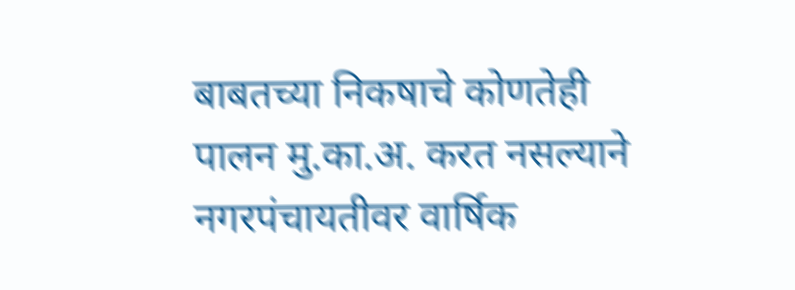बाबतच्या निकषाचे कोणतेही पालन मु.का.अ. करत नसल्याने नगरपंचायतीवर वार्षिक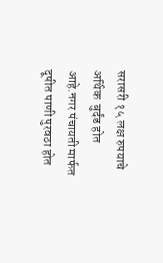सरासरी १५ लक्ष रुपयाचे अर्थिक  बुर्दंड होत आहे.नगर पंचायती मार्फत दूषीत पाणी पुरवठा होत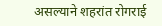असल्याने शहरांत रोगराई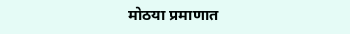मोठया प्रमाणात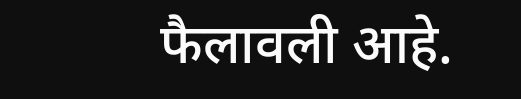फैलावली आहे.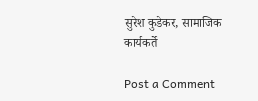सुरेश कुडेकर, सामाजिक कार्यकर्ते

Post a Comment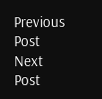Previous Post Next Post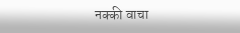नक्की वाचा